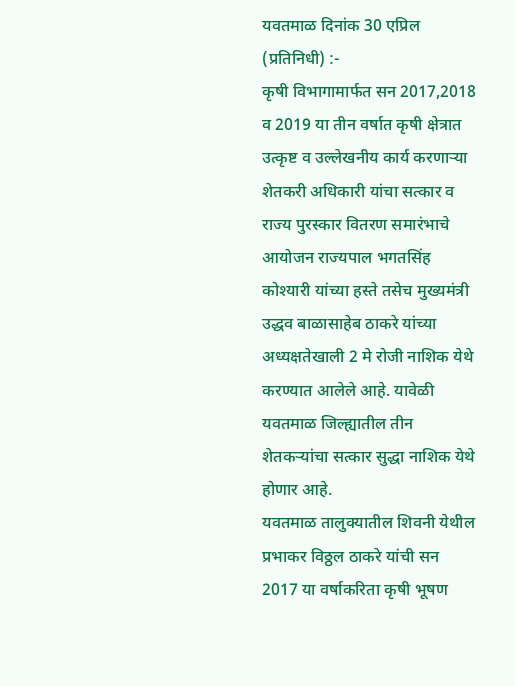यवतमाळ दिनांक 30 एप्रिल (प्रतिनिधी) :-
कृषी विभागामार्फत सन 2017,2018 व 2019 या तीन वर्षात कृषी क्षेत्रात उत्कृष्ट व उल्लेखनीय कार्य करणाऱ्या शेतकरी अधिकारी यांचा सत्कार व राज्य पुरस्कार वितरण समारंभाचे आयोजन राज्यपाल भगतसिंह कोश्यारी यांच्या हस्ते तसेच मुख्यमंत्री उद्धव बाळासाहेब ठाकरे यांच्या अध्यक्षतेखाली 2 मे रोजी नाशिक येथे करण्यात आलेले आहे. यावेळी यवतमाळ जिल्ह्यातील तीन शेतकऱ्यांचा सत्कार सुद्धा नाशिक येथे होणार आहे.
यवतमाळ तालुक्यातील शिवनी येथील प्रभाकर विठ्ठल ठाकरे यांची सन 2017 या वर्षाकरिता कृषी भूषण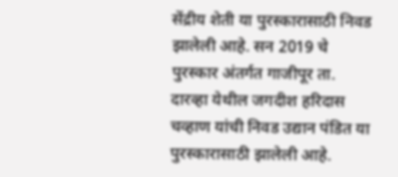सेंद्रीय शेती या पुरस्कारासाठी निवड झालेली आहे. सन 2019 चे पुरस्कार अंतर्गत गाजीपूर ता. दारव्हा येथील जगदीश हरिदास चव्हाण यांची निवड उद्यान पंडित या पुरस्कारासाठी झालेली आहे.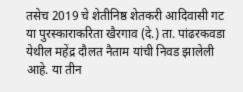तसेच 2019 चे शेतीनिष्ठ शेतकरी आदिवासी गट या पुरस्काराकरिता खैरगाव (दे.) ता. पांढरकवडा येथील महेंद्र दौलत नैताम यांची निवड झालेली आहे. या तीन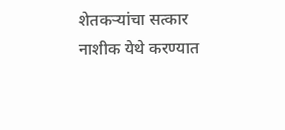शेतकऱ्यांचा सत्कार नाशीक येथे करण्यात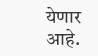येणार आहे.